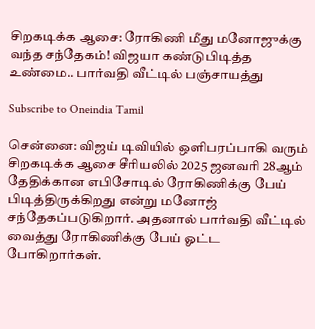சிறகடிக்க ஆசை: ரோகிணி மீது மனோஜுக்கு வந்த சந்தேகம்! விஜயா கண்டுபிடித்த உண்மை.. பார்வதி வீட்டில் பஞ்சாயத்து

Subscribe to Oneindia Tamil

சென்னை: விஜய் டிவியில் ஒளிபரப்பாகி வரும் சிறகடிக்க ஆசை சீரியலில் 2025 ஜனவரி 28ஆம் தேதிக்கான எபிசோடில் ரோகிணிக்கு பேய் பிடித்திருக்கிறது என்று மனோஜ் சந்தேகப்படுகிறார். அதனால் பார்வதி வீட்டில் வைத்து ரோகிணிக்கு பேய் ஓட்ட போகிறார்கள்.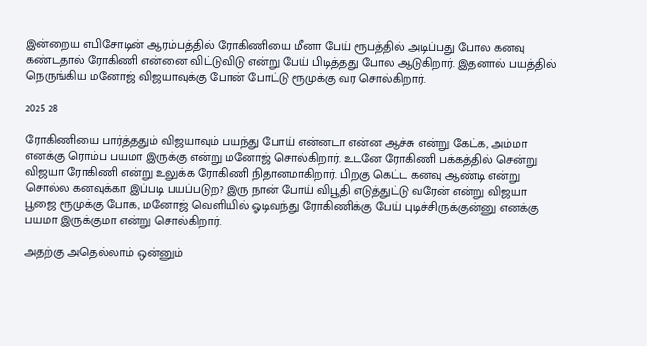இன்றைய எபிசோடின் ஆரம்பத்தில் ரோகிணியை மீனா பேய் ரூபத்தில் அடிப்பது போல கனவு கண்டதால் ரோகிணி என்னை விட்டுவிடு என்று பேய் பிடித்தது போல ஆடுகிறார். இதனால் பயத்தில் நெருங்கிய மனோஜ் விஜயாவுக்கு போன் போட்டு ரூமுக்கு வர சொல்கிறார்.

2025 28

ரோகிணியை பார்த்ததும் விஜயாவும் பயந்து போய் என்னடா என்ன ஆச்சு என்று கேட்க, அம்மா எனக்கு ரொம்ப பயமா இருக்கு என்று மனோஜ் சொல்கிறார். உடனே ரோகிணி பக்கத்தில் சென்று விஜயா ரோகிணி என்று உலுக்க ரோகிணி நிதானமாகிறார். பிறகு கெட்ட கனவு ஆண்டி என்று சொல்ல கனவுக்கா இப்படி பயப்படுற? இரு நான் போய் விபூதி எடுத்துட்டு வரேன் என்று விஜயா பூஜை ரூமுக்கு போக, மனோஜ் வெளியில் ஓடிவந்து ரோகிணிக்கு பேய் புடிச்சிருக்குன்னு எனக்கு பயமா இருக்குமா என்று சொல்கிறார்.

அதற்கு அதெல்லாம் ஒன்னும்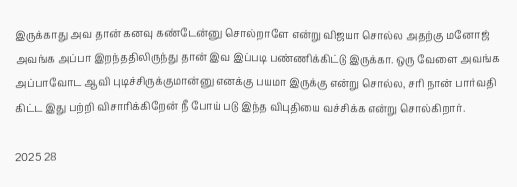இருக்காது அவ தான் கனவு கண்டேன்னு சொல்றாளே என்று விஜயா சொல்ல அதற்கு மனோஜ் அவங்க அப்பா இறந்ததிலிருந்து தான் இவ இப்படி பண்ணிக்கிட்டு இருக்கா. ஒரு வேளை அவங்க அப்பாவோட ஆவி புடிச்சிருக்குமான்னு எனக்கு பயமா இருக்கு என்று சொல்ல, சரி நான் பார்வதி கிட்ட இது பற்றி விசாரிக்கிறேன் நீ போய் படு இந்த விபுதியை வச்சிக்க என்று சொல்கிறார்.

2025 28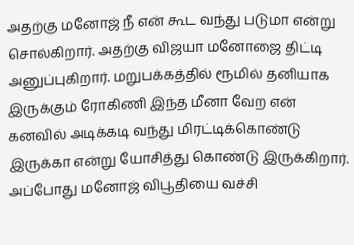அதற்கு மனோஜ் நீ என் கூட வந்து படுமா என்று சொல்கிறார். அதற்கு விஜயா மனோஜை திட்டி அனுப்புகிறார். மறுபக்கத்தில் ரூமில் தனியாக இருக்கும் ரோகிணி இந்த மீனா வேற என் கனவில் அடிக்கடி வந்து மிரட்டிக்கொண்டு இருக்கா என்று யோசித்து கொண்டு இருக்கிறார். அப்போது மனோஜ் விபூதியை வச்சி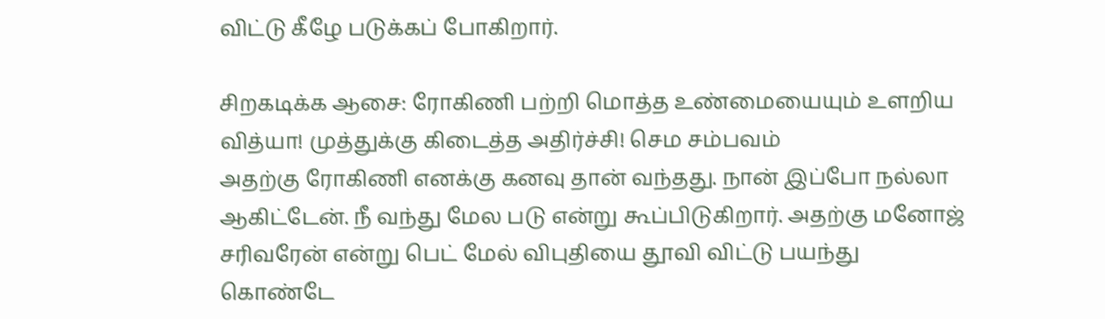விட்டு கீழே படுக்கப் போகிறார்.

சிறகடிக்க ஆசை: ரோகிணி பற்றி மொத்த உண்மையையும் உளறிய வித்யா! முத்துக்கு கிடைத்த அதிர்ச்சி! செம சம்பவம்
அதற்கு ரோகிணி எனக்கு கனவு தான் வந்தது. நான் இப்போ நல்லா ஆகிட்டேன். நீ வந்து மேல படு என்று கூப்பிடுகிறார். அதற்கு மனோஜ் சரிவரேன் என்று பெட் மேல் விபுதியை தூவி விட்டு பயந்து கொண்டே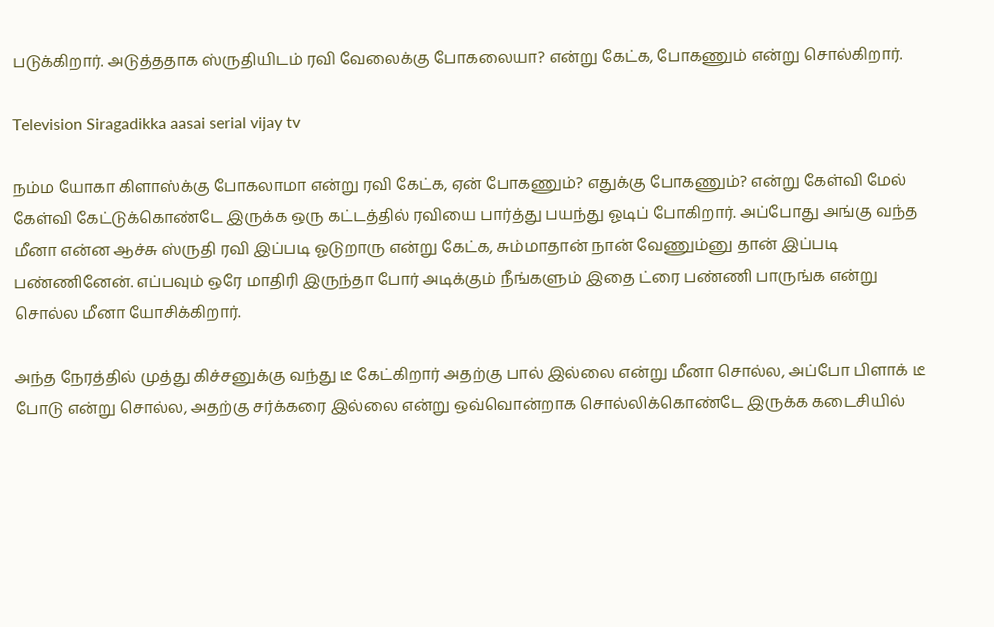படுக்கிறார். அடுத்ததாக ஸ்ருதியிடம் ரவி வேலைக்கு போகலையா? என்று கேட்க, போகணும் என்று சொல்கிறார்.

Television Siragadikka aasai serial vijay tv

நம்ம யோகா கிளாஸ்க்கு போகலாமா என்று ரவி கேட்க, ஏன் போகணும்? எதுக்கு போகணும்? என்று கேள்வி மேல் கேள்வி கேட்டுக்கொண்டே இருக்க ஒரு கட்டத்தில் ரவியை பார்த்து பயந்து ஓடிப் போகிறார். அப்போது அங்கு வந்த மீனா என்ன ஆச்சு ஸ்ருதி ரவி இப்படி ஓடுறாரு என்று கேட்க, சும்மாதான் நான் வேணும்னு தான் இப்படி பண்ணினேன். எப்பவும் ஒரே மாதிரி இருந்தா போர் அடிக்கும் நீங்களும் இதை ட்ரை பண்ணி பாருங்க என்று சொல்ல மீனா யோசிக்கிறார்.

அந்த நேரத்தில் முத்து கிச்சனுக்கு வந்து டீ கேட்கிறார் அதற்கு பால் இல்லை என்று மீனா சொல்ல, அப்போ பிளாக் டீ போடு என்று சொல்ல, அதற்கு சர்க்கரை இல்லை என்று ஒவ்வொன்றாக சொல்லிக்கொண்டே இருக்க கடைசியில்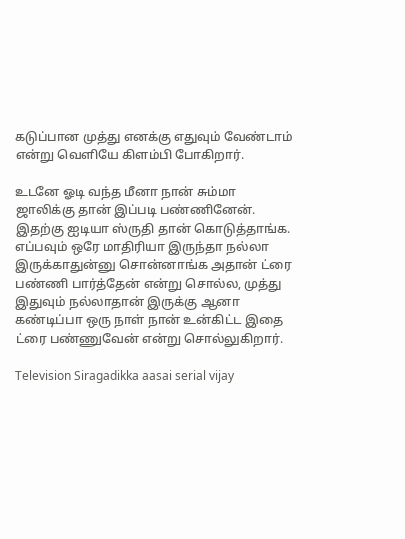கடுப்பான முத்து எனக்கு எதுவும் வேண்டாம் என்று வெளியே கிளம்பி போகிறார்.

உடனே ஓடி வந்த மீனா நான் சும்மா ஜாலிக்கு தான் இப்படி பண்ணினேன். இதற்கு ஐடியா ஸ்ருதி தான் கொடுத்தாங்க. எப்பவும் ஒரே மாதிரியா இருந்தா நல்லா இருக்காதுன்னு சொன்னாங்க அதான் ட்ரை பண்ணி பார்த்தேன் என்று சொல்ல, முத்து இதுவும் நல்லாதான் இருக்கு ஆனா கண்டிப்பா ஒரு நாள் நான் உன்கிட்ட இதை ட்ரை பண்ணுவேன் என்று சொல்லுகிறார்.

Television Siragadikka aasai serial vijay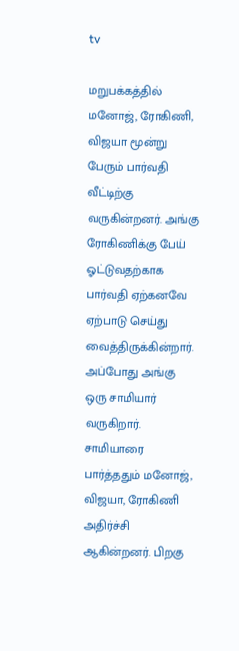tv

மறுபக்கத்தில் மனோஜ், ரோகிணி, விஜயா மூன்று பேரும் பார்வதி வீட்டிற்கு வருகின்றனர். அங்கு ரோகிணிக்கு பேய் ஓட்டுவதற்காக பார்வதி ஏற்கனவே ஏற்பாடு செய்து வைத்திருக்கின்றார். அப்போது அங்கு ஒரு சாமியார் வருகிறார். சாமியாரை பார்த்ததும் மனோஜ், விஜயா, ரோகிணி அதிர்ச்சி ஆகின்றனர். பிறகு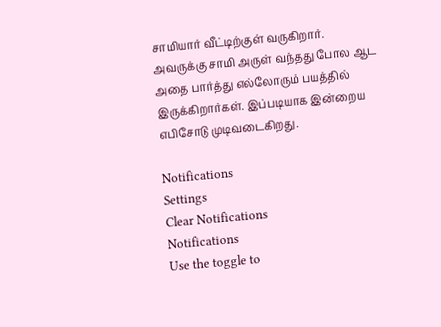சாமியார் வீட்டிற்குள் வருகிறார். அவருக்கு சாமி அருள் வந்தது போல ஆட அதை பார்த்து எல்லோரும் பயத்தில் இருக்கிறார்கள். இப்படியாக இன்றைய எபிசோடு முடிவடைகிறது.

Notifications
Settings
Clear Notifications
Notifications
Use the toggle to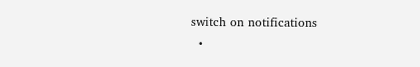switch on notifications
  •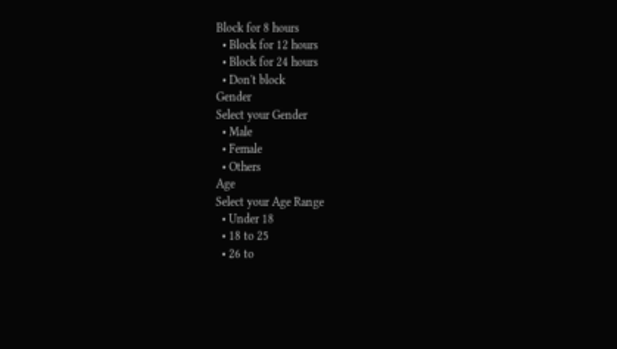Block for 8 hours
  • Block for 12 hours
  • Block for 24 hours
  • Don't block
Gender
Select your Gender
  • Male
  • Female
  • Others
Age
Select your Age Range
  • Under 18
  • 18 to 25
  • 26 to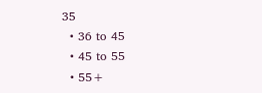35
  • 36 to 45
  • 45 to 55
  • 55+